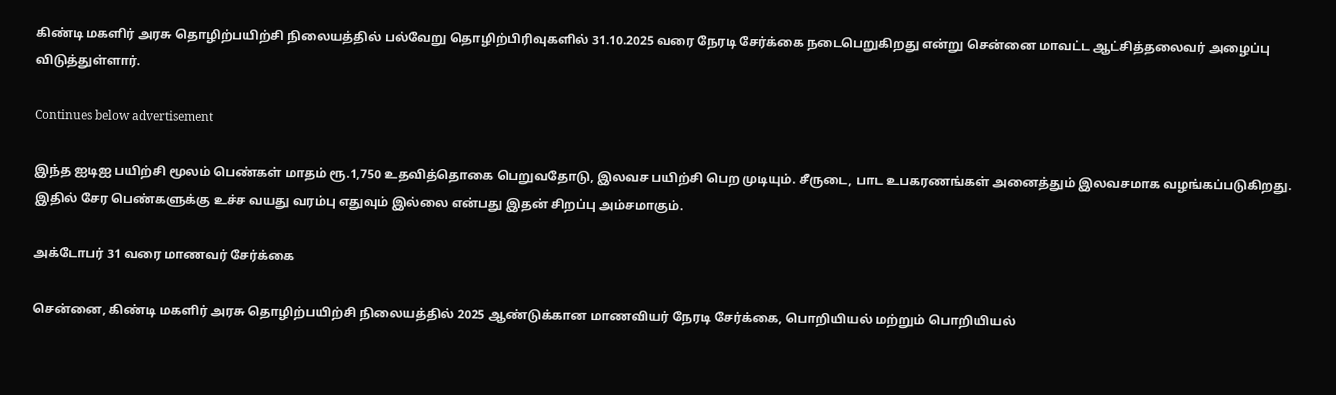கிண்டி மகளிர் அரசு தொழிற்பயிற்சி நிலையத்தில் பல்வேறு தொழிற்பிரிவுகளில் 31.10.2025 வரை நேரடி சேர்க்கை நடைபெறுகிறது என்று சென்னை மாவட்ட ஆட்சித்தலைவர் அழைப்பு விடுத்துள்ளார்.

Continues below advertisement

இந்த ஐடிஐ பயிற்சி மூலம் பெண்கள் மாதம் ரூ.1,750 உதவித்தொகை பெறுவதோடு, இலவச பயிற்சி பெற முடியும். சீருடை, பாட உபகரணங்கள் அனைத்தும் இலவசமாக வழங்கப்படுகிறது. இதில் சேர பெண்களுக்கு உச்ச வயது வரம்பு எதுவும் இல்லை என்பது இதன் சிறப்பு அம்சமாகும்.

அக்டோபர் 31 வரை மாணவர் சேர்க்கை

சென்னை, கிண்டி மகளிர் அரசு தொழிற்பயிற்சி நிலையத்தில் 2025 ஆண்டுக்கான மாணவியர் நேரடி சேர்க்கை, பொறியியல் மற்றும் பொறியியல்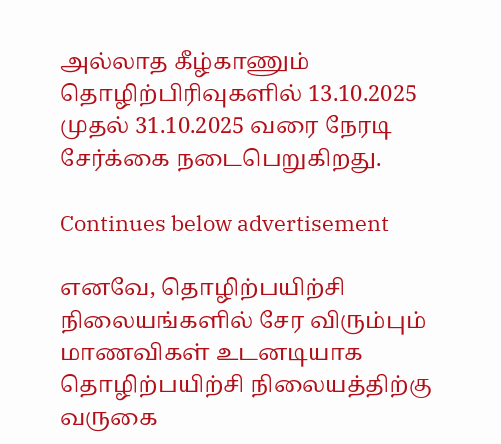அல்லாத கீழ்காணும் தொழிற்பிரிவுகளில் 13.10.2025 முதல் 31.10.2025 வரை நேரடி சேர்க்கை நடைபெறுகிறது.

Continues below advertisement

எனவே, தொழிற்பயிற்சி நிலையங்களில் சேர விரும்பும் மாணவிகள் உடனடியாக தொழிற்பயிற்சி நிலையத்திற்கு வருகை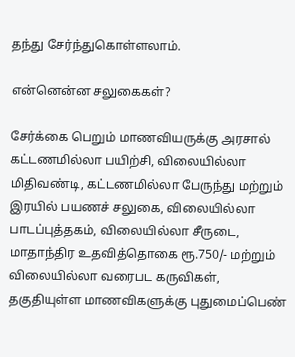தந்து சேர்ந்துகொள்ளலாம்.

என்னென்ன சலுகைகள்?

சேர்க்கை பெறும் மாணவியருக்கு அரசால் கட்டணமில்லா பயிற்சி, விலையில்லா மிதிவண்டி, கட்டணமில்லா பேருந்து மற்றும் இரயில் பயணச் சலுகை, விலையில்லா பாடப்புத்தகம், விலையில்லா சீருடை, மாதாந்திர உதவித்தொகை ரூ.750/- மற்றும் விலையில்லா வரைபட கருவிகள், தகுதியுள்ள மாணவிகளுக்கு புதுமைப்பெண்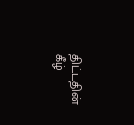திட்டதின் கீழ்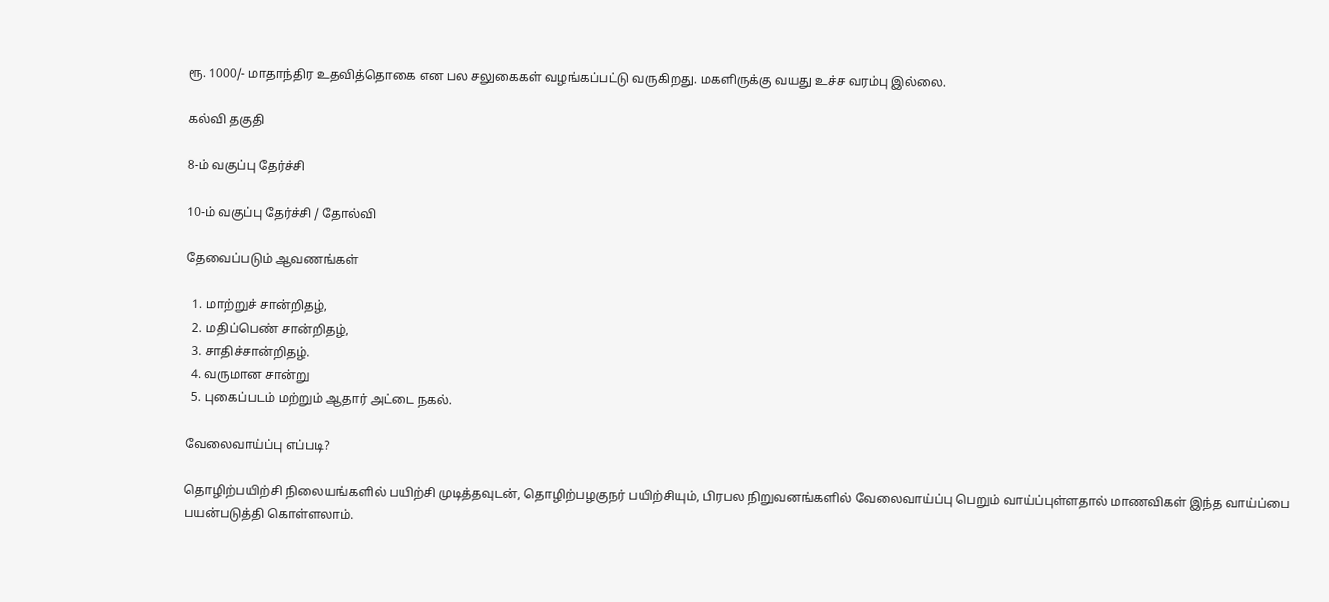ரூ. 1000/- மாதாந்திர உதவித்தொகை என பல சலுகைகள் வழங்கப்பட்டு வருகிறது. மகளிருக்கு வயது உச்ச வரம்பு இல்லை.

கல்வி தகுதி

8-ம் வகுப்பு தேர்ச்சி

10-ம் வகுப்பு தேர்ச்சி / தோல்வி

தேவைப்படும் ஆவணங்கள்

  1. மாற்றுச் சான்றிதழ்,
  2. மதிப்பெண் சான்றிதழ்,
  3. சாதிச்சான்றிதழ்.
  4. வருமான சான்று
  5. புகைப்படம் மற்றும் ஆதார் அட்டை நகல்.

வேலைவாய்ப்பு எப்படி?

தொழிற்பயிற்சி நிலையங்களில் பயிற்சி முடித்தவுடன், தொழிற்பழகுநர் பயிற்சியும், பிரபல நிறுவனங்களில் வேலைவாய்ப்பு பெறும் வாய்ப்புள்ளதால் மாணவிகள் இந்த வாய்ப்பை பயன்படுத்தி கொள்ளலாம்.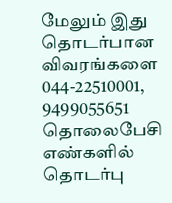மேலும் இது தொடர்பான விவரங்களை 044-22510001, 9499055651 தொலைபேசி எண்களில் தொடர்பு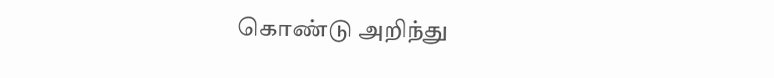கொண்டு அறிந்து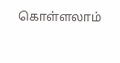கொள்ளலாம்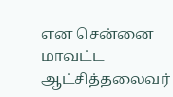என சென்னை மாவட்ட ஆட்சித்தலைவர்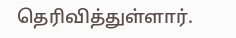தெரிவித்துள்ளார்.